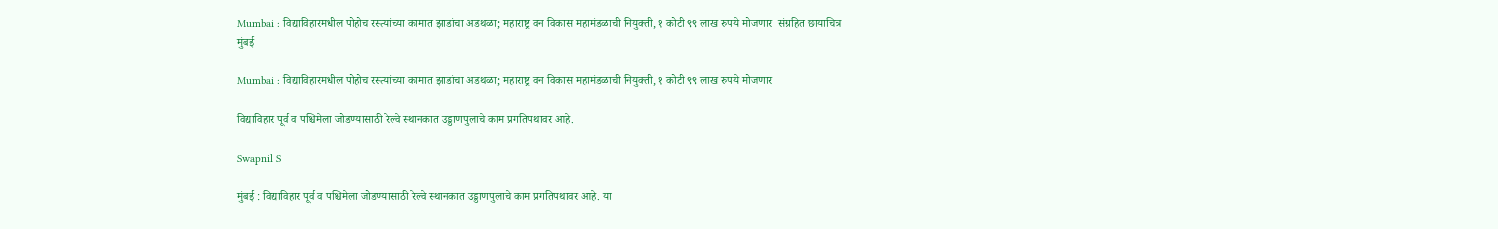Mumbai : विद्याविहारमधील पोहोच रस्त्यांच्या कामात झाडांचा अडथळा; महाराष्ट्र वन विकास महामंडळाची नियुक्ती, १ कोटी ९९ लाख रुपये मोजणार  संग्रहित छायाचित्र
मुंबई

Mumbai : विद्याविहारमधील पोहोच रस्त्यांच्या कामात झाडांचा अडथळा; महाराष्ट्र वन विकास महामंडळाची नियुक्ती, १ कोटी ९९ लाख रुपये मोजणार

विद्याविहार पूर्व व पश्चिमेला जोडण्यासाठी रेल्वे स्थानकात उड्डाणपुलाचे काम प्रगतिपथावर आहे.

Swapnil S

मुंबई : विद्याविहार पूर्व व पश्चिमेला जोडण्यासाठी रेल्वे स्थानकात उड्डाणपुलाचे काम प्रगतिपथावर आहे. या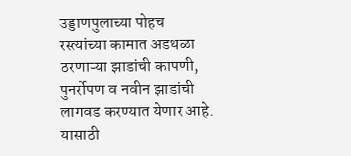उड्डाणपुलाच्या पोहच रस्त्यांच्या कामात अडथळा ठरणाऱ्या झाडांची कापणी, पुनर्रोपण व नवीन झाडांची लागवड करण्यात येणार आहे. यासाठी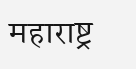महाराष्ट्र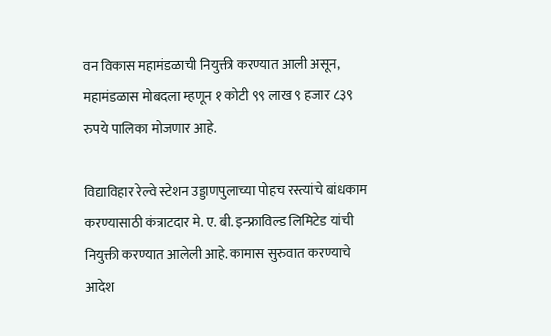वन विकास महामंडळाची नियुक्ती करण्यात आली असून, महामंडळास मोबदला म्हणून १ कोटी ९९ लाख ९ हजार ८३९ रुपये पालिका मोजणार आहे.

विद्याविहार रेल्वे स्टेशन उड्डाणपुलाच्या पोहच रस्त्यांचे बांधकाम करण्यासाठी कंत्राटदार मे. ए. बी. इन्फ्राविल्ड लिमिटेड यांची नियुक्ती करण्यात आलेली आहे. कामास सुरुवात करण्याचे आदेश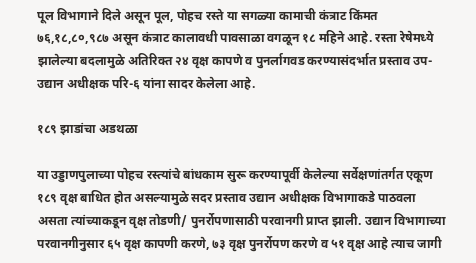पूल विभागाने दिले असून पूल, पोहच रस्ते या सगळ्या कामाची कंत्राट किंमत ७६,१८,८०,९८७ असून कंत्राट कालावधी पावसाळा वगळून १८ महिने आहे. रस्ता रेषेमध्ये झालेल्या बदलामुळे अतिरिक्त २४ वृक्ष कापणे व पुनर्लागवड करण्यासंदर्भात प्रस्ताव उप-उद्यान अधीक्षक परि-६ यांना सादर केलेला आहे.

१८९ झाडांचा अडथळा

या उड्डाणपुलाच्या पोहच रस्त्यांचे बांधकाम सुरू करण्यापूर्वी केलेल्या सर्वेक्षणांतर्गत एकूण १८९ वृक्ष बाधित होत असल्यामुळे सदर प्रस्ताव उद्यान अधीक्षक विभागाकडे पाठवला असता त्यांच्याकडून वृक्ष तोडणी/ पुनर्रोपणासाठी परवानगी प्राप्त झाली. उद्यान विभागाच्या परवानगीनुसार ६५ वृक्ष कापणी करणे, ७३ वृक्ष पुनर्रोपण करणे व ५१ वृक्ष आहे त्याच जागी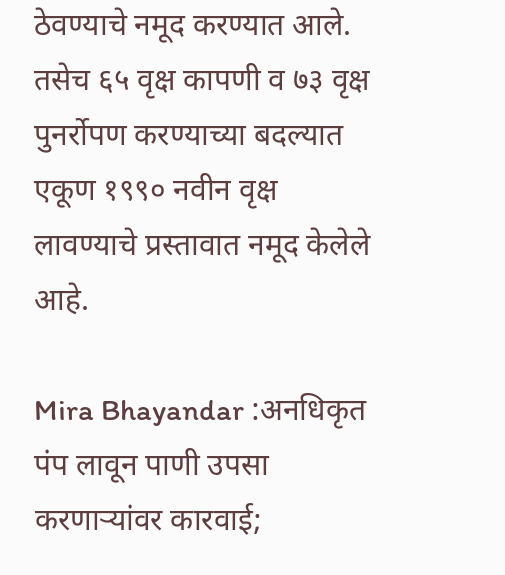ठेवण्याचे नमूद करण्यात आले. तसेच ६५ वृक्ष कापणी व ७३ वृक्ष पुनर्रोपण करण्याच्या बदल्यात एकूण १९९० नवीन वृक्ष लावण्याचे प्रस्तावात नमूद केलेले आहे.

Mira Bhayandar :अनधिकृत पंप लावून पाणी उपसा करणाऱ्यांवर कारवाई;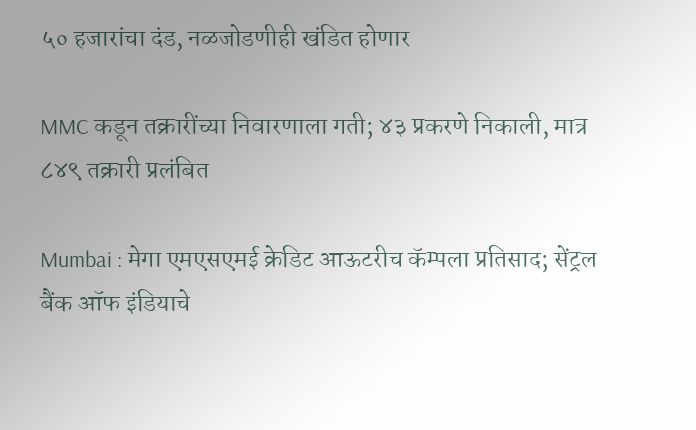५० हजारांचा दंड, नळजोडणीही खंडित होणार

MMC कडून तक्रारींच्या निवारणाला गती; ४३ प्रकरणे निकाली, मात्र ८४९ तक्रारी प्रलंबित

Mumbai : मेगा एमएसएमई क्रेडिट आऊटरीच कॅम्पला प्रतिसाद; सेंट्रल बैंक ऑफ इंडियाचे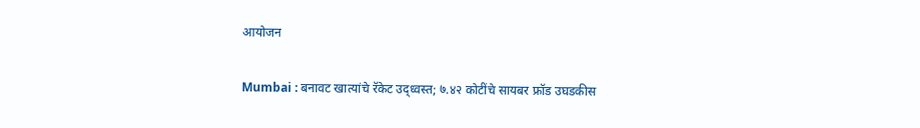आयोजन

Mumbai : बनावट खात्यांचे रॅकेट उद्ध्वस्त; ७.४२ कोटींचे सायबर फ्रॉड उघडकीस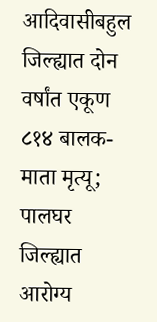आदिवासीबहुल जिल्ह्यात दोन वर्षांत एकूण ८१४ बालक-माता मृत्यू; पालघर जिल्ह्यात आरोग्य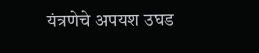यंत्रणेचे अपयश उघड